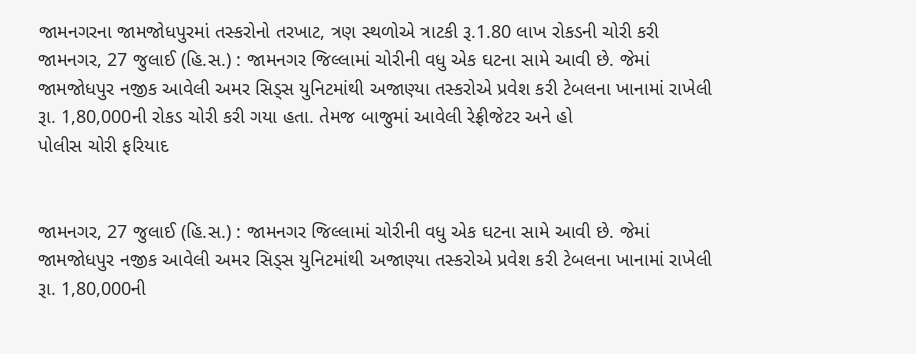જામનગરના જામજોધપુરમાં તસ્કરોનો તરખાટ, ત્રણ સ્થળોએ ત્રાટકી રૂ.1.80 લાખ રોકડની ચોરી કરી
જામનગર, 27 જુલાઈ (હિ.સ.) : જામનગર જિલ્લામાં ચોરીની વધુ એક ઘટના સામે આવી છે. જેમાં જામજોધપુર નજીક આવેલી અમર સિડ્સ યુનિટમાંથી અજાણ્યા તસ્કરોએ પ્રવેશ કરી ટેબલના ખાનામાં રાખેલી રૂા. 1,80,000ની રોકડ ચોરી કરી ગયા હતા. તેમજ બાજુમાં આવેલી રેફ્રીજેટર અને હો
પોલીસ ચોરી ફરિયાદ


જામનગર, 27 જુલાઈ (હિ.સ.) : જામનગર જિલ્લામાં ચોરીની વધુ એક ઘટના સામે આવી છે. જેમાં જામજોધપુર નજીક આવેલી અમર સિડ્સ યુનિટમાંથી અજાણ્યા તસ્કરોએ પ્રવેશ કરી ટેબલના ખાનામાં રાખેલી રૂા. 1,80,000ની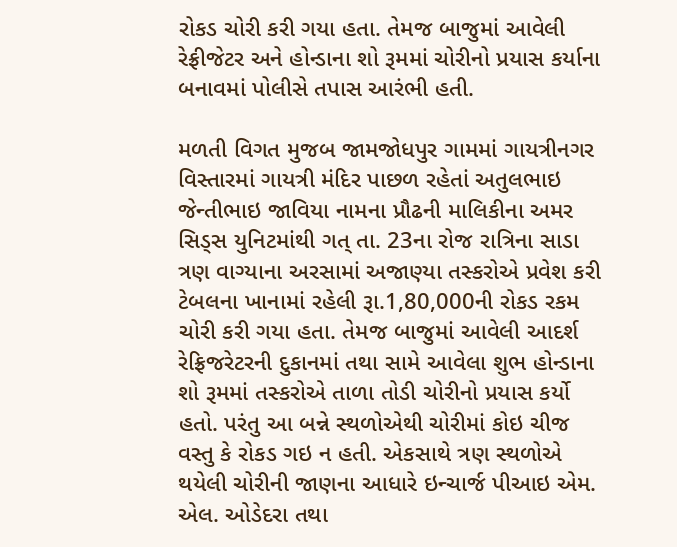રોકડ ચોરી કરી ગયા હતા. તેમજ બાજુમાં આવેલી રેફ્રીજેટર અને હોન્ડાના શો રૂમમાં ચોરીનો પ્રયાસ કર્યાના બનાવમાં પોલીસે તપાસ આરંભી હતી.

મળતી વિગત મુજબ જામજોધપુર ગામમાં ગાયત્રીનગર વિસ્તારમાં ગાયત્રી મંદિર પાછળ રહેતાં અતુલભાઇ જેન્તીભાઇ જાવિયા નામના પ્રૌઢની માલિકીના અમર સિડ્સ યુનિટમાંથી ગત્ તા. 23ના રોજ રાત્રિના સાડા ત્રણ વાગ્યાના અરસામાં અજાણ્યા તસ્કરોએ પ્રવેશ કરી ટેબલના ખાનામાં રહેલી રૂા.1,80,000ની રોકડ રકમ ચોરી કરી ગયા હતા. તેમજ બાજુમાં આવેલી આદર્શ રેફ્રિજરેટરની દુકાનમાં તથા સામે આવેલા શુભ હોન્ડાના શો રૂમમાં તસ્કરોએ તાળા તોડી ચોરીનો પ્રયાસ કર્યો હતો. પરંતુ આ બન્ને સ્થળોએથી ચોરીમાં કોઇ ચીજ વસ્તુ કે રોકડ ગઇ ન હતી. એકસાથે ત્રણ સ્થળોએ થયેલી ચોરીની જાણના આધારે ઇન્ચાર્જ પીઆઇ એમ. એલ. ઓડેદરા તથા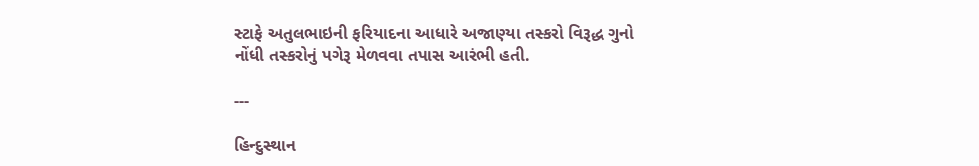સ્ટાફે અતુલભાઇની ફરિયાદના આધારે અજાણ્યા તસ્કરો વિરૂદ્ધ ગુનો નોંધી તસ્કરોનું પગેરૂ મેળવવા તપાસ આરંભી હતી.

---

હિન્દુસ્થાન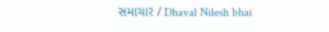સમાચાર / Dhaval Nilesh bhai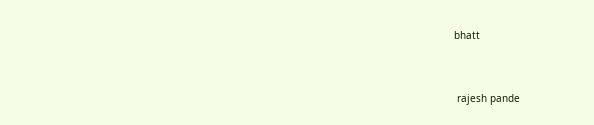bhatt


 rajesh pande